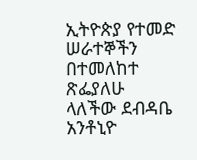ኢትዮጵያ የተመድ ሠራተኞችን በተመለከተ ጽፌያለሁ ላለችው ደብዳቤ አንቶኒዮ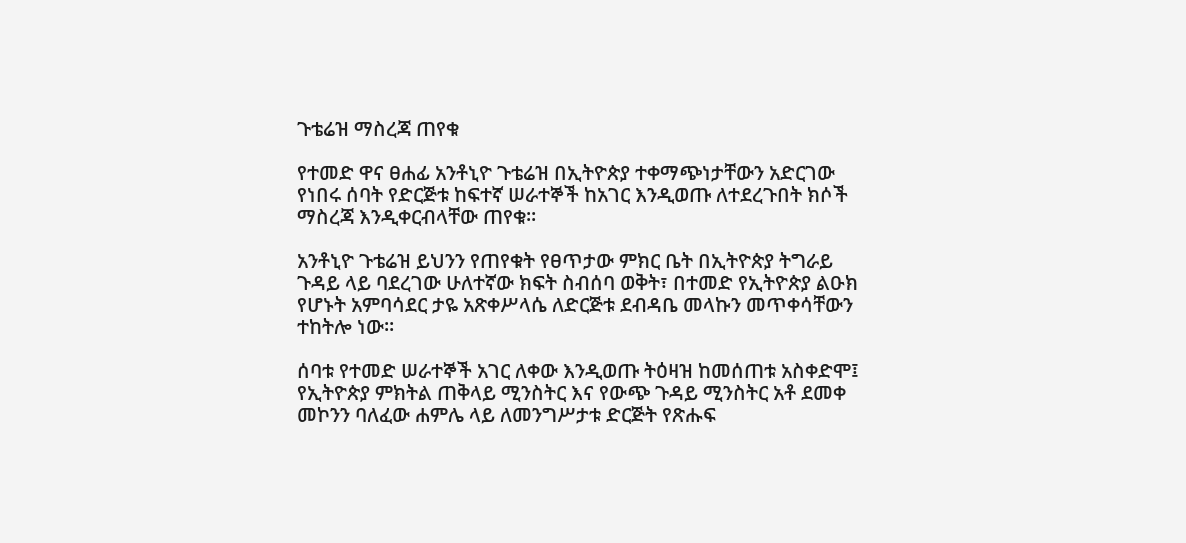ጉቴሬዝ ማስረጃ ጠየቁ

የተመድ ዋና ፀሐፊ አንቶኒዮ ጉቴሬዝ በኢትዮጵያ ተቀማጭነታቸውን አድርገው የነበሩ ሰባት የድርጅቱ ከፍተኛ ሠራተኞች ከአገር እንዲወጡ ለተደረጉበት ክሶች ማስረጃ እንዲቀርብላቸው ጠየቁ።

አንቶኒዮ ጉቴሬዝ ይህንን የጠየቁት የፀጥታው ምክር ቤት በኢትዮጵያ ትግራይ ጉዳይ ላይ ባደረገው ሁለተኛው ክፍት ስብሰባ ወቅት፣ በተመድ የኢትዮጵያ ልዑክ የሆኑት አምባሳደር ታዬ አጽቀሥላሴ ለድርጅቱ ደብዳቤ መላኩን መጥቀሳቸውን ተከትሎ ነው።

ሰባቱ የተመድ ሠራተኞች አገር ለቀው እንዲወጡ ትዕዛዝ ከመሰጠቱ አስቀድሞ፤ የኢትዮጵያ ምክትል ጠቅላይ ሚንስትር እና የውጭ ጉዳይ ሚንስትር አቶ ደመቀ መኮንን ባለፈው ሐምሌ ላይ ለመንግሥታቱ ድርጅት የጽሑፍ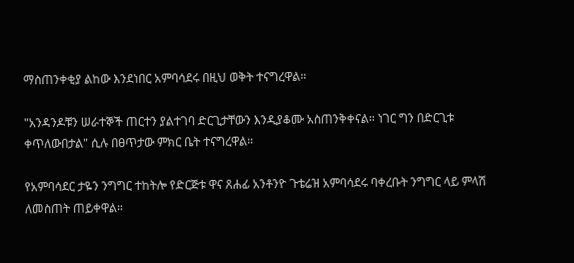ማስጠንቀቂያ ልከው እንደነበር አምባሳደሩ በዚህ ወቅት ተናግረዋል።

"አንዳንዶቹን ሠራተኞች ጠርተን ያልተገባ ድርጊታቸውን እንዲያቆሙ አስጠንቅቀናል። ነገር ግን በድርጊቱ ቀጥለውበታል" ሲሉ በፀጥታው ምክር ቤት ተናግረዋል።

የአምባሳደር ታዬን ንግግር ተከትሎ የድርጅቱ ዋና ጸሐፊ አንቶንዮ ጉቴሬዝ አምባሳደሩ ባቀረቡት ንግግር ላይ ምላሽ ለመስጠት ጠይቀዋል።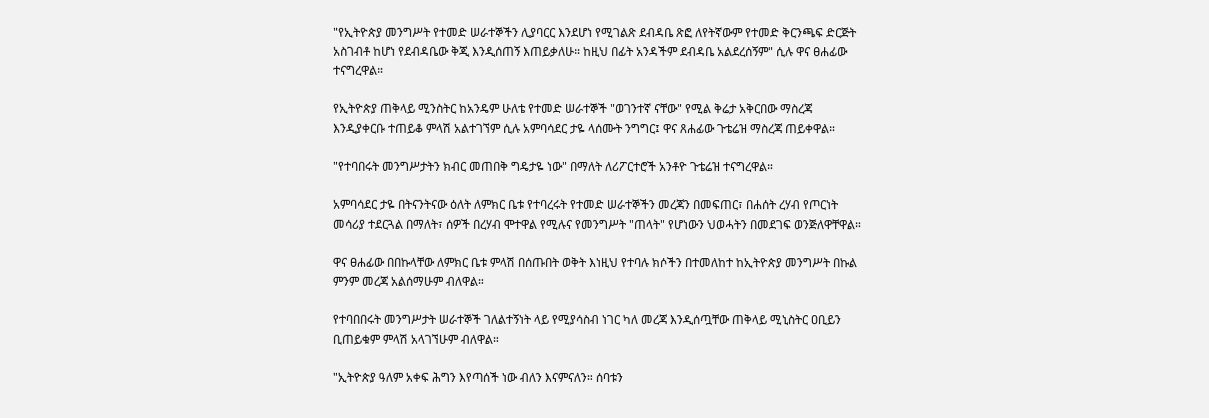"የኢትዮጵያ መንግሥት የተመድ ሠራተኞችን ሊያባርር እንደሆነ የሚገልጽ ደብዳቤ ጽፎ ለየትኛውም የተመድ ቅርንጫፍ ድርጅት አስገብቶ ከሆነ የደብዳቤው ቅጂ እንዲሰጠኝ እጠይቃለሁ። ከዚህ በፊት አንዳችም ደብዳቤ አልደረሰኝም" ሲሉ ዋና ፀሐፊው ተናግረዋል።

የኢትዮጵያ ጠቅላይ ሚንስትር ከአንዴም ሁለቴ የተመድ ሠራተኞች "ወገንተኛ ናቸው" የሚል ቅሬታ አቅርበው ማስረጃ እንዲያቀርቡ ተጠይቆ ምላሽ አልተገኘም ሲሉ አምባሳደር ታዬ ላሰሙት ንግግር፤ ዋና ጸሐፊው ጉቴሬዝ ማስረጃ ጠይቀዋል።

"የተባበሩት መንግሥታትን ክብር መጠበቅ ግዴታዬ ነው" በማለት ለሪፖርተሮች አንቶዮ ጉቴሬዝ ተናግረዋል።

አምባሳደር ታዬ በትናንትናው ዕለት ለምክር ቤቱ የተባረሩት የተመድ ሠራተኞችን መረጃን በመፍጠር፣ በሐሰት ረሃብ የጦርነት መሳሪያ ተደርጓል በማለት፣ ሰዎች በረሃብ ሞተዋል የሚሉና የመንግሥት "ጠላት" የሆነውን ህወሓትን በመደገፍ ወንጅለዋቸዋል።

ዋና ፀሐፊው በበኩላቸው ለምክር ቤቱ ምላሽ በሰጡበት ወቅት እነዚህ የተባሉ ክሶችን በተመለከተ ከኢትዮጵያ መንግሥት በኩል ምንም መረጃ አልሰማሁም ብለዋል።

የተባበበሩት መንግሥታት ሠራተኞች ገለልተኝነት ላይ የሚያሳስብ ነገር ካለ መረጃ እንዲሰጧቸው ጠቅላይ ሚኒስትር ዐቢይን ቢጠይቁም ምላሽ አላገኘሁም ብለዋል።

"ኢትዮጵያ ዓለም አቀፍ ሕግን እየጣሰች ነው ብለን እናምናለን። ሰባቱን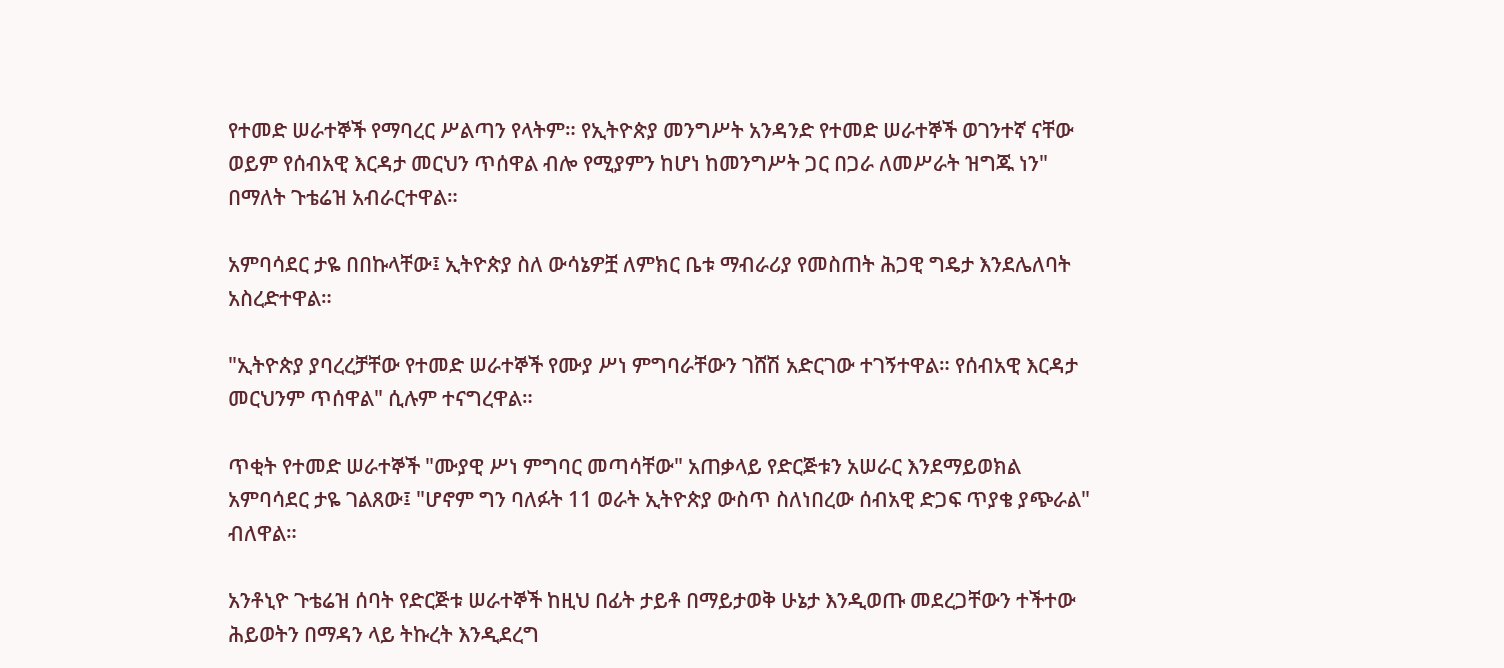የተመድ ሠራተኞች የማባረር ሥልጣን የላትም። የኢትዮጵያ መንግሥት አንዳንድ የተመድ ሠራተኞች ወገንተኛ ናቸው ወይም የሰብአዊ እርዳታ መርህን ጥሰዋል ብሎ የሚያምን ከሆነ ከመንግሥት ጋር በጋራ ለመሥራት ዝግጁ ነን" በማለት ጉቴሬዝ አብራርተዋል።

አምባሳደር ታዬ በበኩላቸው፤ ኢትዮጵያ ስለ ውሳኔዎቿ ለምክር ቤቱ ማብራሪያ የመስጠት ሕጋዊ ግዴታ እንደሌለባት አስረድተዋል።

"ኢትዮጵያ ያባረረቻቸው የተመድ ሠራተኞች የሙያ ሥነ ምግባራቸውን ገሸሽ አድርገው ተገኝተዋል። የሰብአዊ እርዳታ መርህንም ጥሰዋል" ሲሉም ተናግረዋል።

ጥቂት የተመድ ሠራተኞች "ሙያዊ ሥነ ምግባር መጣሳቸው" አጠቃላይ የድርጅቱን አሠራር እንደማይወክል አምባሳደር ታዬ ገልጸው፤ "ሆኖም ግን ባለፉት 11 ወራት ኢትዮጵያ ውስጥ ስለነበረው ሰብአዊ ድጋፍ ጥያቄ ያጭራል" ብለዋል።

አንቶኒዮ ጉቴሬዝ ሰባት የድርጅቱ ሠራተኞች ከዚህ በፊት ታይቶ በማይታወቅ ሁኔታ እንዲወጡ መደረጋቸውን ተችተው ሕይወትን በማዳን ላይ ትኩረት እንዲደረግ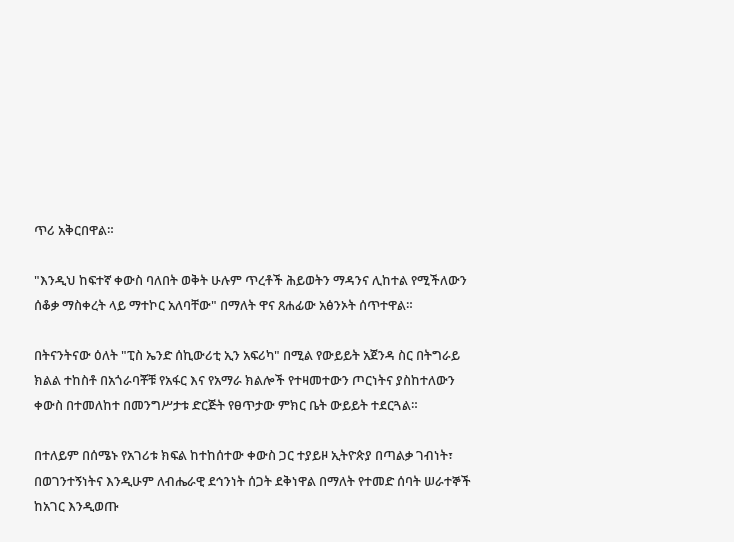ጥሪ አቅርበዋል።

"እንዲህ ከፍተኛ ቀውስ ባለበት ወቅት ሁሉም ጥረቶች ሕይወትን ማዳንና ሊከተል የሚችለውን ሰቆቃ ማስቀረት ላይ ማተኮር አለባቸው" በማለት ዋና ጸሐፊው አፅንኦት ሰጥተዋል።

በትናንትናው ዕለት "ፒስ ኤንድ ሰኪውሪቲ ኢን አፍሪካ" በሚል የውይይት አጀንዳ ስር በትግራይ ክልል ተከስቶ በአጎራባቾቹ የአፋር እና የአማራ ክልሎች የተዛመተውን ጦርነትና ያስከተለውን ቀውስ በተመለከተ በመንግሥታቱ ድርጅት የፀጥታው ምክር ቤት ውይይት ተደርጓል።

በተለይም በሰሜኑ የአገሪቱ ክፍል ከተከሰተው ቀውስ ጋር ተያይዞ ኢትዮጵያ በጣልቃ ገብነት፣ በወገንተኝነትና እንዲሁም ለብሔራዊ ደኅንነት ሰጋት ደቅነዋል በማለት የተመድ ሰባት ሠራተኞች ከአገር እንዲወጡ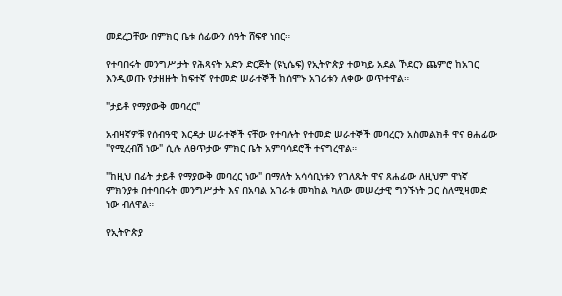መደረጋቸው በምክር ቤቱ ሰፊውን ሰዓት ሸፍኖ ነበር።

የተባበሩት መንግሥታት የሕጻናት አድን ድርጅት (ዩኒሴፍ) የኢትዮጵያ ተወካይ አደል ኾደርን ጨምሮ ከአገር እንዲወጡ የታዘዙት ከፍተኛ የተመድ ሠራተኞች ከሰሞኑ አገሪቱን ለቀው ወጥተዋል።

"ታይቶ የማያውቅ መባረር"

አብዛኛዎቹ የሰብዓዊ እርዳታ ሠራተኞች ናቸው የተባሉት የተመድ ሠራተኞች መባረርን አስመልክቶ ዋና ፀሐፊው "የሚረብሽ ነው" ሲሉ ለፀጥታው ምክር ቤት አምባሳደሮች ተናግረዋል።

"ከዚህ በፊት ታይቶ የማያውቅ መባረር ነው" በማለት አሳሳቢነቱን የገለጹት ዋና ጸሐፊው ለዚህም ዋነኛ ምክንያቱ በተባበሩት መንግሥታት እና በአባል አገራቱ መካከል ካለው መሠረታዊ ግንኙነት ጋር ስለሚዛመድ ነው ብለዋል።

የኢትዮጵያ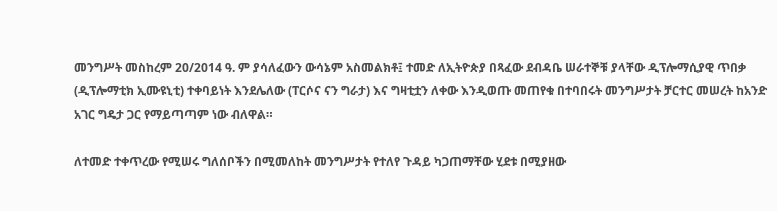መንግሥት መስከረም 20/2014 ዓ. ም ያሳለፈውን ውሳኔም አስመልክቶ፤ ተመድ ለኢትዮጵያ በጻፈው ደብዳቤ ሠራተኞቹ ያላቸው ዲፕሎማሲያዊ ጥበቃ (ዲፕሎማቲክ ኢሙዩኒቲ) ተቀባይነት እንደሌለው (ፐርሶና ናን ግራታ) እና ግዛቲቷን ለቀው እንዲወጡ መጠየቁ በተባበሩት መንግሥታት ቻርተር መሠረት ከአንድ አገር ግዴታ ጋር የማይጣጣም ነው ብለዋል።

ለተመድ ተቀጥረው የሚሠሩ ግለሰቦችን በሚመለከት መንግሥታት የተለየ ጉዳይ ካጋጠማቸው ሂደቱ በሚያዘው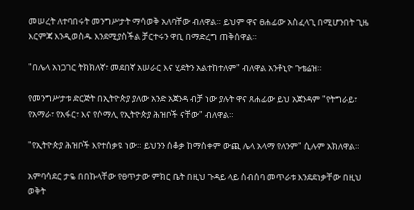መሠረት ለተባበሩት መንግሥታት ማሳወቅ አለባቸው ብለዋል። ይህም ዋና ፀሐፊው አስፈላጊ በሚሆንበት ጊዜ እርምጃ እንዲወስዱ እንደሚያስችል ቻርተሩን ዋቢ በማድረግ ጠቅሰዋል።

"በሌላ አነጋገር ትክክለኛ፣ መደበኛ አሠራር እና ሂደትን አልተከተለም" ብለዋል አንቶኒዮ ጉቴሬዝ።

የመንግሥታቱ ድርጅት በኢትዮጵያ ያለው አንድ አጀንዳ ብቻ ነው ያሉት ዋና ጸሐፊው ይህ አጀንዳም "የትግራይ፣ የአማራ፣ የአፋር፣ እና የሶማሊ የኢትዮጵያ ሕዝቦች ናቸው" ብለዋል።

"የኢትዮጵያ ሕዝቦች እየተሰቃዩ ነው። ይህንን ሰቆቃ ከማስቀም ውጪ ሌላ አላማ የለንም" ሲሉም አክለዋል።

አምባሳደር ታዬ በበኩላቸው የፀጥታው ምክር ቤት በዚህ ጉዳይ ላይ ስብሰባ መጥራቱ እንደደነቃቸው በዚህ ወቅት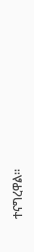ተናግረዋል።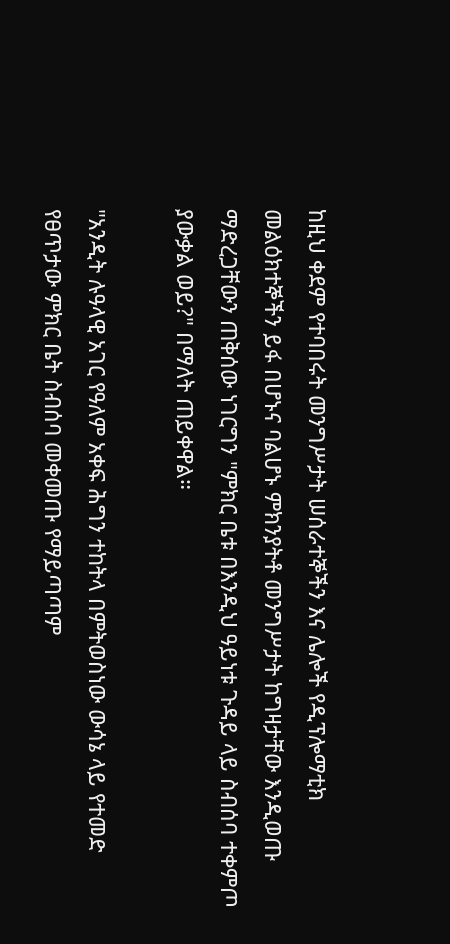ከዚህ ቀደም የተባበሩት መንግሥታት ሠሰራተኞችን እና ሌሎች የዲፕሎማቲክ መልዕክተኞችን ይፋ በሆኑና ባልሆኑ ምክንያትቶ መንግሥታት ከግዛታቸው እንዲወጡ ማድረጋቸውን ጠቅሰው ነገርግን "ምክር ቤቱ በእንዲህ ዓይነቱ ጉዳይ ላይ ስብሰባ ተቀምጦ ያውቃል ወይ?" በማለት ጠይቀዋል።

"አንዲት ሉዓላዊ አገር የዓለም አቀፍ ሕግን ተከትላ በምትወስነው ውሳኔ ላይ የተመድ የፀጥታው ምክር ቤት ስብሰባ መቀመጡ የማይጣጣም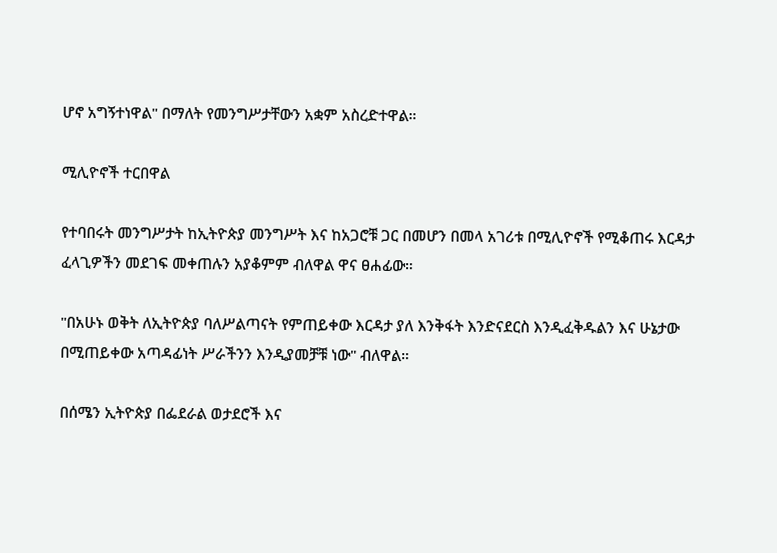ሆኖ አግኝተነዋል" በማለት የመንግሥታቸውን አቋም አስረድተዋል።

ሚሊዮኖች ተርበዋል

የተባበሩት መንግሥታት ከኢትዮጵያ መንግሥት እና ከአጋሮቹ ጋር በመሆን በመላ አገሪቱ በሚሊዮኖች የሚቆጠሩ እርዳታ ፈላጊዎችን መደገፍ መቀጠሉን አያቆምም ብለዋል ዋና ፀሐፊው።

"በአሁኑ ወቅት ለኢትዮጵያ ባለሥልጣናት የምጠይቀው እርዳታ ያለ እንቅፋት እንድናደርስ እንዲፈቅዱልን እና ሁኔታው በሚጠይቀው አጣዳፊነት ሥራችንን እንዲያመቻቹ ነው" ብለዋል።

በሰሜን ኢትዮጵያ በፌደራል ወታደሮች እና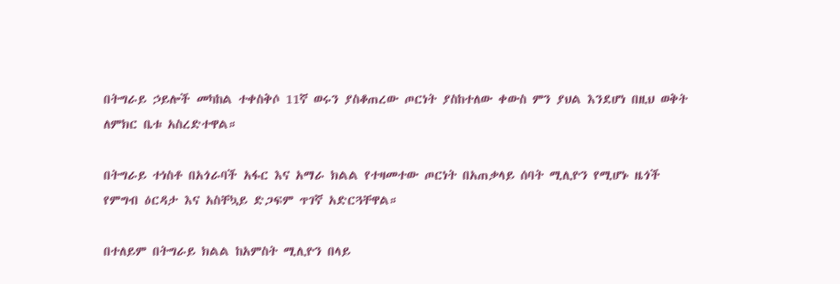በትግራይ ኃይሎች መካከል ተቀስቅሶ 11ኛ ወሩን ያስቆጠረው ጦርነት ያስከተለው ቀውስ ምን ያህል እንደሆነ በዚህ ወቅት ለምክር ቤቱ አስረድተዋል።

በትግራይ ተነስቶ በአጎራባች አፋር እና አማራ ክልል የተዛመተው ጦርነት በአጠቃላይ ሰባት ሚሊዮን የሚሆኑ ዜጎች የምግብ ዕርዳታ እና አስቸኳይ ድጋፍም ጥገኛ አድርጓቸዋል።

በተለይም በትግራይ ክልል ከአምስት ሚሊዮን በላይ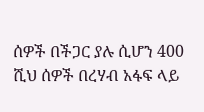ሰዎች በችጋር ያሉ ሲሆን 400 ሺህ ሰዎች በረሃብ አፋፍ ላይ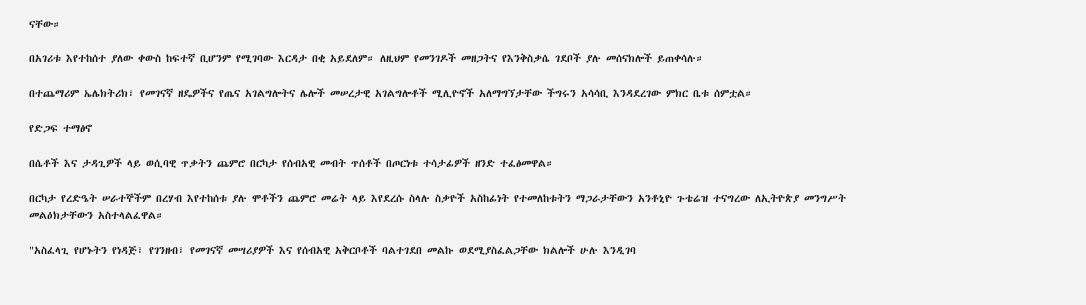ናቸው።

በአገሪቱ እየተከሰተ ያለው ቀውስ ከፍተኛ ቢሆንም የሚገባው እርዳታ በቂ አይደለም። ለዚህም የመንገዶች መዘጋትና የእንቅስቃሴ ገደቦች ያሉ መሰናክሎች ይጠቀሳሉ።

በተጨማሪም ኤሌክትሪክ፣ የመገናኛ ዘዴዎችና የጤና አገልግሎትና ሌሎች መሠረታዊ አገልግሎቶች ሚሊዮኖች አለማግኘታቸው ችግሩን አሳሳቢ እንዳደረገው ምክር ቤቱ ሰምቷል።

የድጋፍ ተማፅኖ

በሴቶች እና ታዳጊዎች ላይ ወሲባዊ ጥቃትን ጨምሮ በርካታ የሰብአዊ መብት ጥሰቶች በጦርነቱ ተሳታፊዎች ዘንድ ተፈፅመዋል።

በርካታ የረድዔት ሠራተኞችም በረሃብ እየተከሰቱ ያሉ ሞቶችን ጨምሮ መሬት ላይ እየደረሱ ስላሉ ስቃዮች አስከፊነት የተመለከቱትን ማጋራታቸውን አንቶኒዮ ጉቴሬዝ ተናግረው ለኢትዮጵያ መንግሥት መልዕክታቸውን አስተላልፈዋል።

"አስፈላጊ የሆኑትን የነዳጅ፣ የገንዘብ፣ የመገናኛ መሣሪያዎች እና የሰብአዊ አቅርቦቶች ባልተገደበ መልኩ ወደሚያስፈልጋቸው ክልሎች ሁሉ እንዲገባ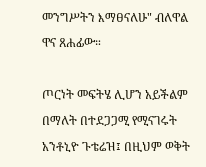መንግሥትን እማፀናለሁ" ብለዋል ዋና ጸሐፊው።

ጦርነት መፍትሄ ሊሆን አይችልም በማለት በተደጋጋሚ የሚናገሩት አንቶኒዮ ጉቴሬዝ፤ በዚህም ወቅት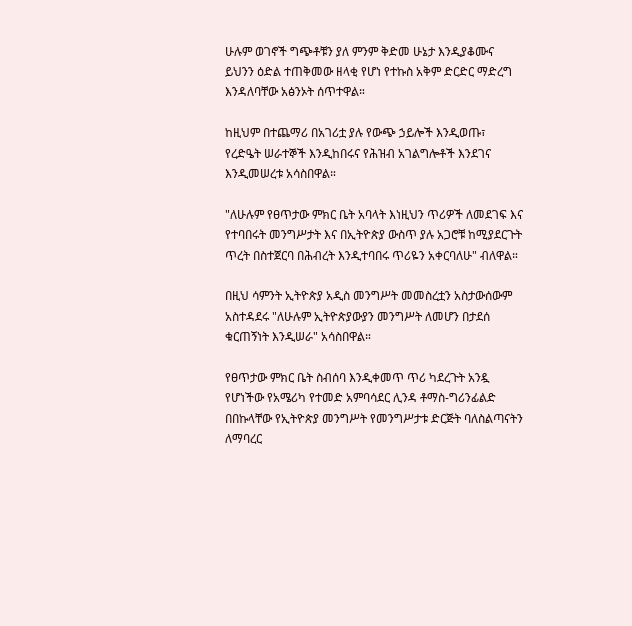ሁሉም ወገኖች ግጭቶቹን ያለ ምንም ቅድመ ሁኔታ እንዲያቆሙና ይህንን ዕድል ተጠቅመው ዘላቂ የሆነ የተኩስ አቅም ድርድር ማድረግ እንዳለባቸው አፅንኦት ሰጥተዋል።

ከዚህም በተጨማሪ በአገሪቷ ያሉ የውጭ ኃይሎች እንዲወጡ፣ የረድዔት ሠራተኞች እንዲከበሩና የሕዝብ አገልግሎቶች እንደገና እንዲመሠረቱ አሳስበዋል።

"ለሁሉም የፀጥታው ምክር ቤት አባላት እነዚህን ጥሪዎች ለመደገፍ እና የተባበሩት መንግሥታት እና በኢትዮጵያ ውስጥ ያሉ አጋሮቹ ከሚያደርጉት ጥረት በስተጀርባ በሕብረት እንዲተባበሩ ጥሪዬን አቀርባለሁ" ብለዋል።

በዚህ ሳምንት ኢትዮጵያ አዲስ መንግሥት መመስረቷን አስታውሰውም አስተዳደሩ "ለሁሉም ኢትዮጵያውያን መንግሥት ለመሆን በታደሰ ቁርጠኝነት እንዲሠራ" አሳስበዋል።

የፀጥታው ምክር ቤት ስብሰባ እንዲቀመጥ ጥሪ ካደረጉት አንዷ የሆነችው የአሜሪካ የተመድ አምባሳደር ሊንዳ ቶማስ-ግሪንፊልድ በበኩላቸው የኢትዮጵያ መንግሥት የመንግሥታቱ ድርጅት ባለስልጣናትን ለማባረር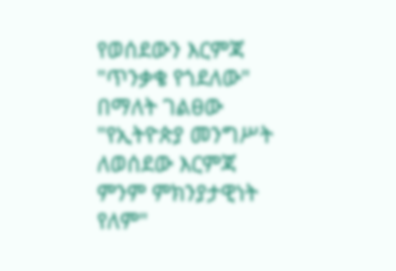የወሰደውን እርምጃ "ጥንቃቄ የጎደለው" በማለት ገልፀው "የኢትዮጵያ መንግሥት ለወሰደው እርምጃ ምንም ምክንያታዊነት የለም"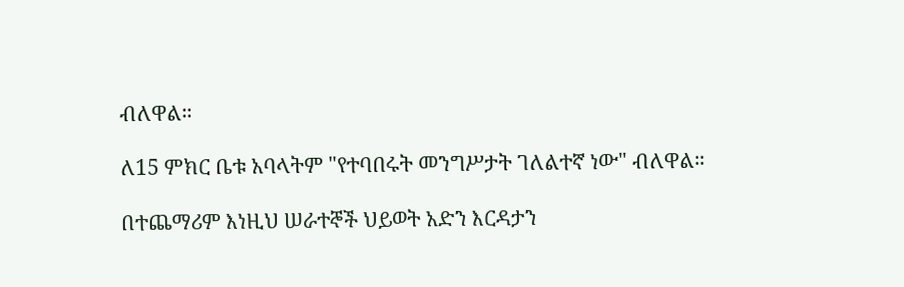ብለዋል።

ለ15 ምክር ቤቱ አባላትም "የተባበሩት መንግሥታት ገለልተኛ ነው" ብለዋል።

በተጨማሪም እነዚህ ሠራተኞች ህይወት አድን እርዳታን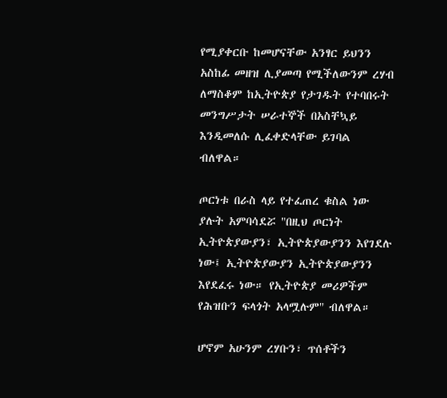የሚያቀርቡ ከመሆናቸው አንፃር ይህንን አስከፊ መዘዝ ሊያመጣ የሚችለውንም ረሃብ ለማስቆም ከኢትዮጵያ የታገዱት የተባበሩት መንግሥታት ሠራተኞች በአስቸኳይ እንዲመለሱ ሊፈቀድላቸው ይገባል ብለዋል።

ጦርነቱ በራስ ላይ የተፈጠረ ቁስል ነው ያሉት አምባሳደሯ "በዚህ ጦርነት ኢትዮጵያውያን፣ ኢትዮጵያውያንን እየገደሉ ነው፤ ኢትዮጵያውያን ኢትዮጵያውያንን እየደፈሩ ነው። የኢትዮጵያ መሪዎችም የሕዝቡን ፍላጎት አላሟሉም" ብለዋል።

ሆኖም አሁንም ረሃቡን፣ ጥሰቶችን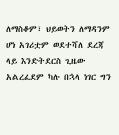ለማስቆም፣ ህይወትን ለማዳንም ሆነ አገሪቷም ወደተሻለ ደረጃ ላይ እንድትደርስ ጊዜው አልረፈደም ካሉ በኋላ ነገር ግን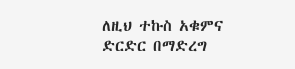ለዚህ ተኩስ አቁምና ድርድር በማድረግ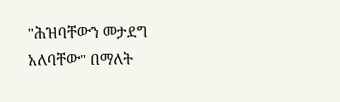"ሕዝባቸውን መታደግ አለባቸው" በማለት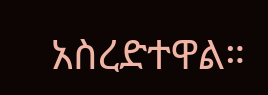አስረድተዋል።